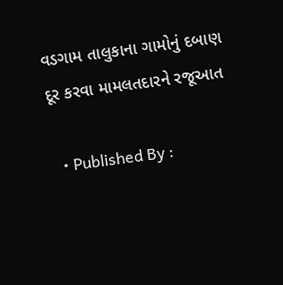વડગામ તાલુકાના ગામોનું દબાણ દૂર કરવા મામલતદારને રજૂઆત

  • Published By :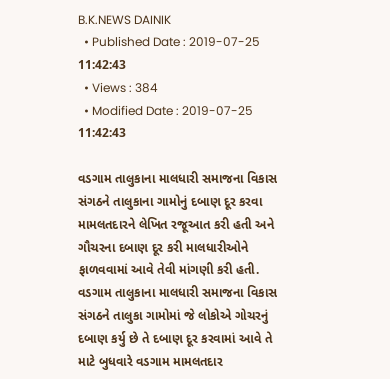B.K.NEWS DAINIK
  • Published Date : 2019-07-25 11:42:43
  • Views : 384
  • Modified Date : 2019-07-25 11:42:43

વડગામ તાલુકાના માલધારી સમાજના વિકાસ સંગઠને તાલુકાના ગામોનું દબાણ દૂર કરવા મામલતદારને લેખિત રજૂઆત કરી હતી અને ગૌચરના દબાણ દૂર કરી માલધારીઓને ફાળવવામાં આવે તેવી માંગણી કરી હતી.
વડગામ તાલુકાના માલધારી સમાજના વિકાસ સંગઠને તાલુકા ગામોમાં જે લોકોએ ગોચરનું દબાણ કર્યુ છે તે દબાણ દૂર કરવામાં આવે તે માટે બુધવારે વડગામ મામલતદાર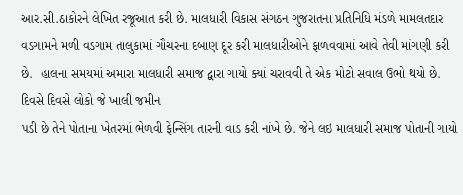આર.સી.ઠાકોરને લેખિત રજૂઆત કરી છે. માલધારી વિકાસ સંગઠન ગુજરાતના પ્રતિનિધિ મંડળે મામલતદાર વડગામને મળી વડગામ તાલુકામાં ગૌચરના દબાણ દૂર કરી માલધારીઓને ફાળવવામાં આવે તેવી માંગણી કરી છે.  હાલના સમયમાં અમારા માલધારી સમાજ દ્વારા ગાયો ક્યાં ચરાવવી તે એક મોટો સવાલ ઉભો થયો છે. દિવસે દિવસે લોકો જે ખાલી જમીન
પડી છે તેને પોતાના ખેતરમાં ભેળવી ફેન્સિંગ તારની વાડ કરી નાંખે છે. જેને લઇ માલધારી સમાજ પોતાની ગાયો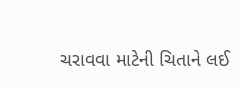ચરાવવા માટેની ચિતાને લઈ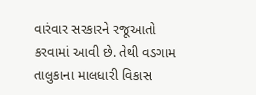વારંવાર સરકારને રજૂઆતો કરવામાં આવી છે. તેથી વડગામ તાલુકાના માલધારી વિકાસ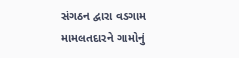સંગઠન દ્વારા વડગામ મામલતદારને ગામોનું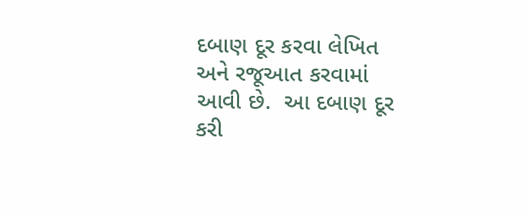દબાણ દૂર કરવા લેખિત અને રજૂઆત કરવામાં આવી છે.  આ દબાણ દૂર કરી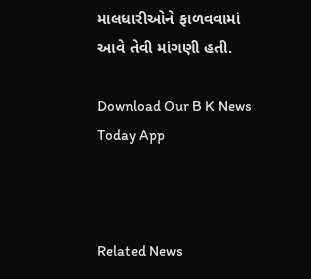માલધારીઓને ફાળવવામાં આવે તેવી માંગણી હતી.

Download Our B K News Today App



Related News